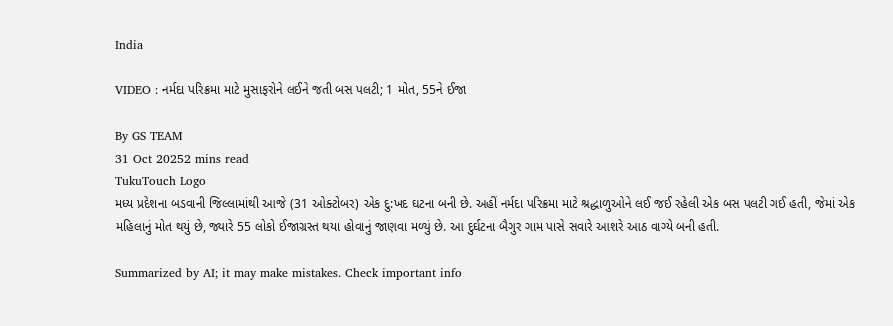India

VIDEO : નર્મદા પરિક્રમા માટે મુસાફરોને લઈને જતી બસ પલટી; 1 મોત, 55ને ઈજા

By GS TEAM
31 Oct 20252 mins read
TukuTouch Logo
મધ્ય પ્રદેશના બડવાની જિલ્લામાંથી આજે (31 ઓક્ટોબર) એક દુ:ખદ ઘટના બની છે. અહીં નર્મદા પરિક્રમા માટે શ્રદ્ધાળુઓને લઈ જઈ રહેલી એક બસ પલટી ગઈ હતી, જેમાં એક મહિલાનું મોત થયું છે, જ્યારે 55 લોકો ઈજાગ્રસ્ત થયા હોવાનું જાણવા મળ્યું છે. આ દુર્ઘટના બૈગુર ગામ પાસે સવારે આશરે આઠ વાગ્યે બની હતી.

Summarized by AI; it may make mistakes. Check important info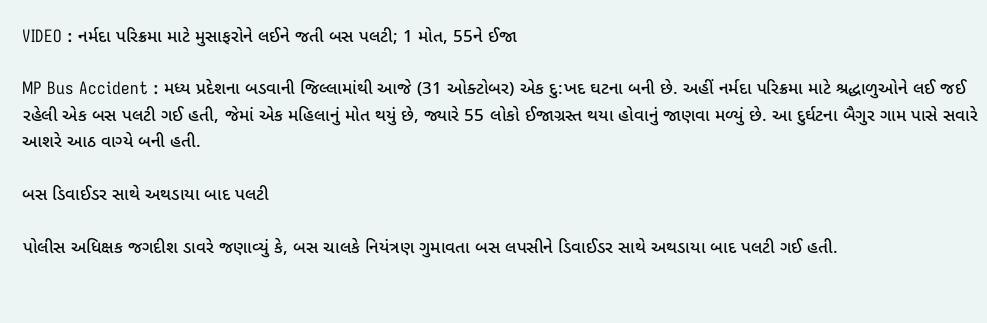VIDEO : નર્મદા પરિક્રમા માટે મુસાફરોને લઈને જતી બસ પલટી; 1 મોત, 55ને ઈજા

MP Bus Accident : મધ્ય પ્રદેશના બડવાની જિલ્લામાંથી આજે (31 ઓક્ટોબર) એક દુ:ખદ ઘટના બની છે. અહીં નર્મદા પરિક્રમા માટે શ્રદ્ધાળુઓને લઈ જઈ રહેલી એક બસ પલટી ગઈ હતી, જેમાં એક મહિલાનું મોત થયું છે, જ્યારે 55 લોકો ઈજાગ્રસ્ત થયા હોવાનું જાણવા મળ્યું છે. આ દુર્ઘટના બૈગુર ગામ પાસે સવારે આશરે આઠ વાગ્યે બની હતી.

બસ ડિવાઈડર સાથે અથડાયા બાદ પલટી

પોલીસ અધિક્ષક જગદીશ ડાવરે જણાવ્યું કે, બસ ચાલકે નિયંત્રણ ગુમાવતા બસ લપસીને ડિવાઈડર સાથે અથડાયા બાદ પલટી ગઈ હતી.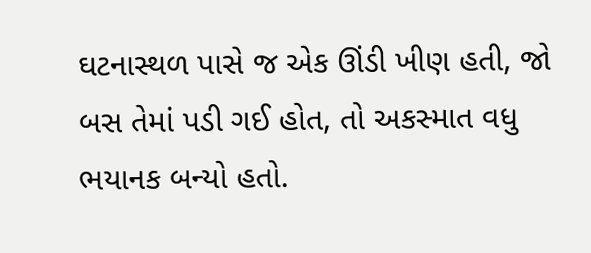ઘટનાસ્થળ પાસે જ એક ઊંડી ખીણ હતી, જો બસ તેમાં પડી ગઈ હોત, તો અકસ્માત વધુ ભયાનક બન્યો હતો.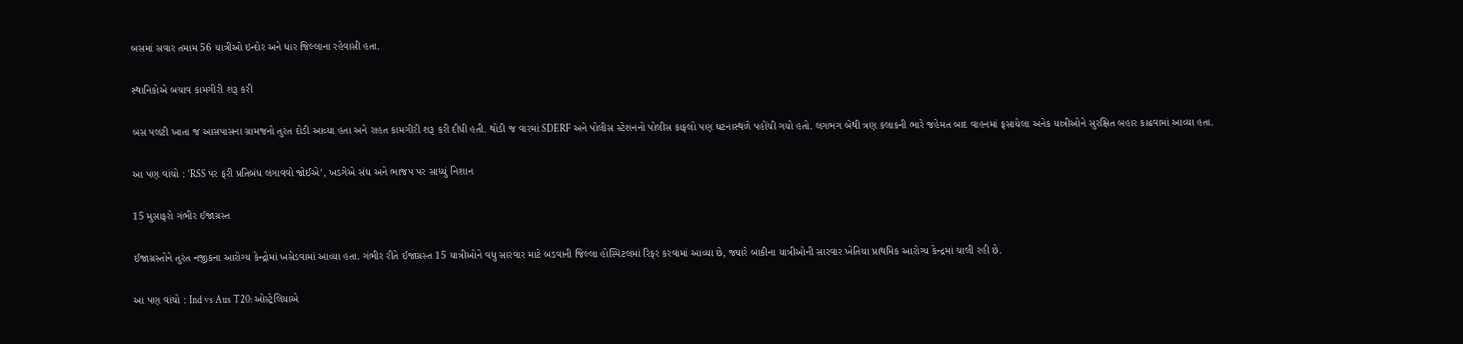બસમાં સવાર તમામ 56 યાત્રીઓ ઇન્દોર અને ધાર જિલ્લાના રહેવાસી હતા.

સ્થાનિકોએ બચાવ કામગીરી શરૂ કરી

બસ પલટી ખાતા જ આસપાસના ગ્રામજનો તુરંત દોડી આવ્યા હતા અને રાહત કામગીરી શરૂ કરી દીધી હતી. થોડી જ વારમાં SDERF અને પોલીસ સ્ટેશનનો પોલીસ કાફલો પણ ઘટનાસ્થળે પહોંચી ગયો હતો. લગભગ બેથી ત્રણ કલાકની ભારે જહેમત બાદ વાહનમાં ફસાયેલા અનેક યાત્રીઓને સુરક્ષિત બહાર કાઢવામાં આવ્યા હતા.

આ પણ વાંચો : ‘RSS પર ફરી પ્રતિબંધ લગાવવો જોઈએ’, ખડગેએ સંઘ અને ભાજપ પર સાધ્યું નિશાન

15 મુસાફરો ગંભીર ઈજાગ્રસ્ત

ઈજાગ્રસ્તોને તુરંત નજીકના આરોગ્ય કેન્દ્રોમાં ખસેડવામાં આવ્યા હતા. ગંભીર રીતે ઈજાગ્રસ્ત 15 યાત્રીઓને વધુ સારવાર માટે બડવાની જિલ્લા હોસ્પિટલમાં રિફર કરવામાં આવ્યા છે, જ્યારે બાકીના યાત્રીઓની સારવાર ખેતિયા પ્રાથમિક આરોગ્ય કેન્દ્રમાં ચાલી રહી છે.

આ પણ વાંચો : Ind vs Aus T20: ઓસ્ટ્રેલિયાએ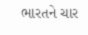ભારતને ચાર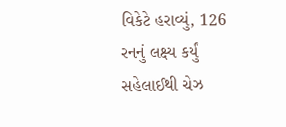વિકેટે હરાવ્યું, 126 રનનું લક્ષ્ય કર્યું સહેલાઈથી ચેઝ